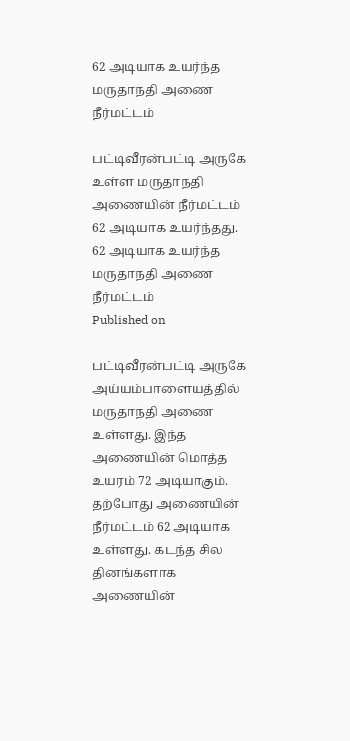62 அடியாக உயர்ந்த மருதாநதி அணை நீர்மட்டம்

பட்டிவீரன்பட்டி அருகே உள்ள மருதாநதி அணையின் நீர்மட்டம் 62 அடியாக உயர்ந்தது.
62 அடியாக உயர்ந்த மருதாநதி அணை நீர்மட்டம்
Published on

பட்டிவீரன்பட்டி அருகே அய்யம்பாளையத்தில் மருதாநதி அணை உள்ளது. இந்த அணையின் மொத்த உயரம் 72 அடியாகும். தற்போது அணையின் நீர்மட்டம் 62 அடியாக உள்ளது. கடந்த சில தினங்களாக அணையின்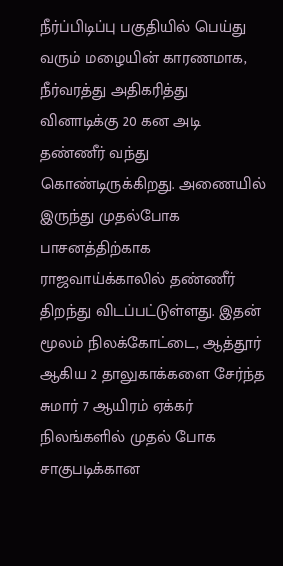நீர்ப்பிடிப்பு பகுதியில் பெய்து வரும் மழையின் காரணமாக, நீர்வரத்து அதிகரித்து வினாடிக்கு 20 கன அடி தண்ணீர் வந்து கொண்டிருக்கிறது. அணையில் இருந்து முதல்போக பாசனத்திற்காக ராஜவாய்க்காலில் தண்ணீர் திறந்து விடப்பட்டுள்ளது. இதன் மூலம் நிலக்கோட்டை, ஆத்தூர் ஆகிய 2 தாலுகாக்களை சேர்ந்த சுமார் 7 ஆயிரம் ஏக்கர் நிலங்களில் முதல் போக சாகுபடிக்கான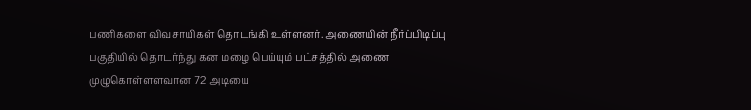பணிகளை விவசாயிகள் தொடங்கி உள்ளனர். அணையின் நீர்ப்பிடிப்பு பகுதியில் தொடர்ந்து கன மழை பெய்யும் பட்சத்தில் அணை முழுகொள்ளளவான 72 அடியை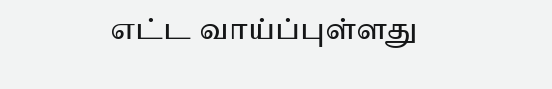எட்ட வாய்ப்புள்ளது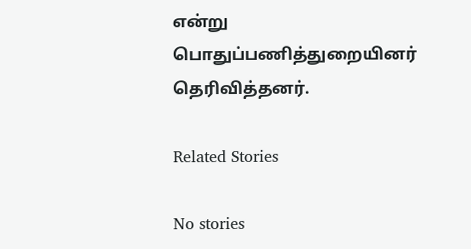என்று பொதுப்பணித்துறையினர் தெரிவித்தனர்.

Related Stories

No stories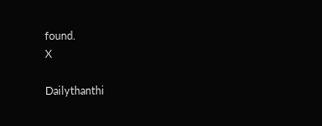found.
X

Dailythanthi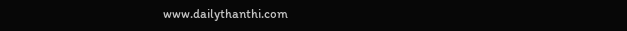www.dailythanthi.com